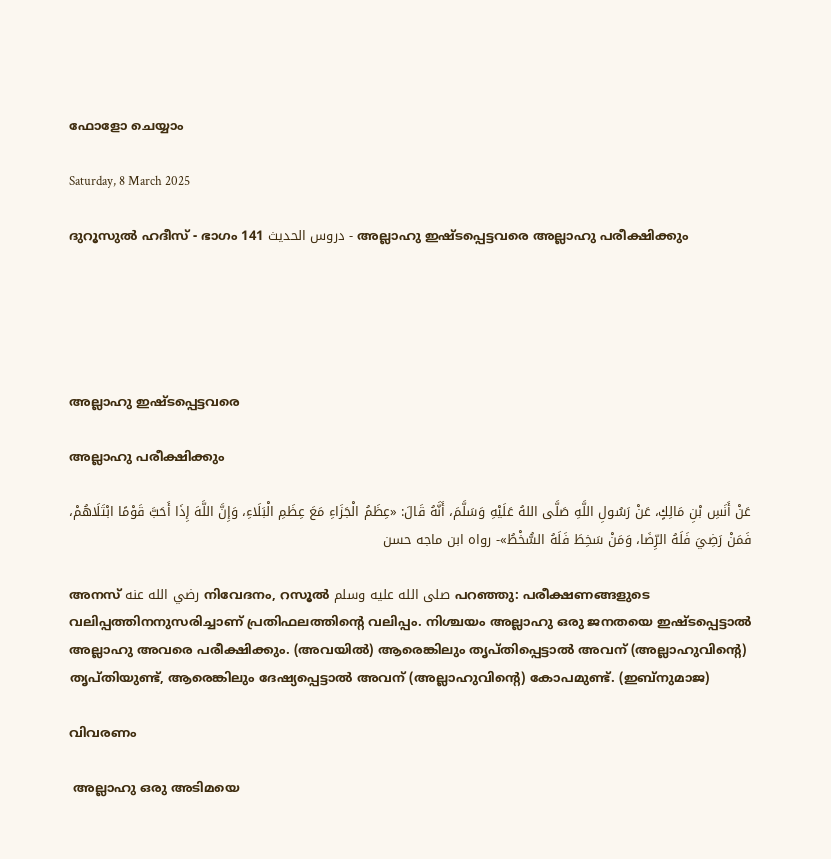ഫോളോ ചെയ്യാം

Saturday, 8 March 2025

ദുറൂസുല്‍ ഹദീസ് - ഭാഗം 141 دروس الحديث - അല്ലാഹു ഇഷ്ടപ്പെട്ടവരെ അല്ലാഹു പരീക്ഷിക്കും





അല്ലാഹു ഇഷ്ടപ്പെട്ടവരെ

അല്ലാഹു പരീക്ഷിക്കും

عَنْ أَنَسِ بْنِ مَالِكٍ، عَنْ رَسُولِ اللَّهِ صَلَّى اللهُ عَلَيْهِ وَسَلَّمَ، أَنَّهُ قَالَ: «عِظَمُ الْجَزَاءِ مَعَ عِظَمِ الْبَلَاءِ، وَإِنَّ اللَّهَ إِذَا أَحَبَّ قَوْمًا ابْتَلَاهُمْ، فَمَنْ رَضِيَ فَلَهُ الرِّضَا، وَمَنْ سَخِطَ فَلَهُ السُّخْطُ»- رواه ابن ماجه حسن

അനസ് رضي الله عنه നിവേദനം, റസൂല്‍ صلى الله عليه وسلم പറഞ്ഞു: പരീക്ഷണങ്ങളുടെ വലിപ്പത്തിനനുസരിച്ചാണ് പ്രതിഫലത്തിന്‍റെ വലിപ്പം. നിശ്ചയം അല്ലാഹു ഒരു ജനതയെ ഇഷ്ടപ്പെട്ടാല്‍ അല്ലാഹു അവരെ പരീക്ഷിക്കും. (അവയില്‍) ആരെങ്കിലും തൃപ്തിപ്പെട്ടാല്‍ അവന് (അല്ലാഹുവിന്‍റെ) തൃപ്തിയുണ്ട്, ആരെങ്കിലും ദേഷ്യപ്പെട്ടാല്‍ അവന് (അല്ലാഹുവിന്‍റെ) കോപമുണ്ട്. (ഇബ്നുമാജ)

വിവരണം

 അല്ലാഹു ഒരു അടിമയെ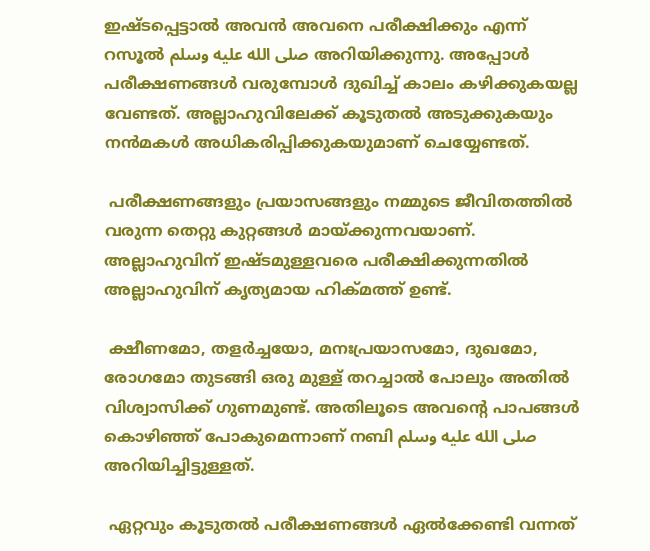ഇഷ്ടപ്പെട്ടാല്‍ അവന്‍ അവനെ പരീക്ഷിക്കും എന്ന് റസൂല്‍ صلى الله عليه وسلم അറിയിക്കുന്നു. അപ്പോള്‍ പരീക്ഷണങ്ങള്‍ വരുമ്പോള്‍ ദുഖിച്ച് കാലം കഴിക്കുകയല്ല വേണ്ടത്. അല്ലാഹുവിലേക്ക് കൂടുതല്‍ അടുക്കുകയും നന്‍മകള്‍ അധികരിപ്പിക്കുകയുമാണ് ചെയ്യേണ്ടത്.

 പരീക്ഷണങ്ങളും പ്രയാസങ്ങളും നമ്മുടെ ജീവിതത്തില്‍ വരുന്ന തെറ്റു കുറ്റങ്ങള്‍ മായ്ക്കുന്നവയാണ്. അല്ലാഹുവിന് ഇഷ്ടമുള്ളവരെ പരീക്ഷിക്കുന്നതില്‍ അല്ലാഹുവിന് കൃത്യമായ ഹിക്മത്ത് ഉണ്ട്.

 ക്ഷീണമോ, തളര്‍ച്ചയോ, മനഃപ്രയാസമോ, ദുഖമോ, രോഗമോ തുടങ്ങി ഒരു മുള്ള് തറച്ചാല്‍ പോലും അതില്‍ വിശ്വാസിക്ക് ഗുണമുണ്ട്. അതിലൂടെ അവന്‍റെ പാപങ്ങള്‍ കൊഴിഞ്ഞ് പോകുമെന്നാണ് നബി صلى الله عليه وسلم അറിയിച്ചിട്ടുള്ളത്.

 ഏറ്റവും കൂടുതല്‍ പരീക്ഷണങ്ങള്‍ ഏല്‍ക്കേണ്ടി വന്നത്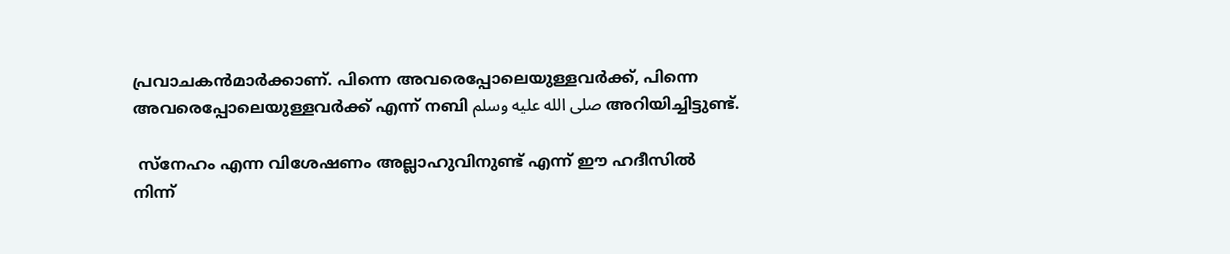പ്രവാചകന്‍മാര്‍ക്കാണ്. പിന്നെ അവരെപ്പോലെയുള്ളവര്‍ക്ക്, പിന്നെ അവരെപ്പോലെയുള്ളവര്‍ക്ക് എന്ന് നബി صلى الله عليه وسلم അറിയിച്ചിട്ടുണ്ട്.

 സ്നേഹം എന്ന വിശേഷണം അല്ലാഹുവിനുണ്ട് എന്ന് ഈ ഹദീസില്‍ നിന്ന്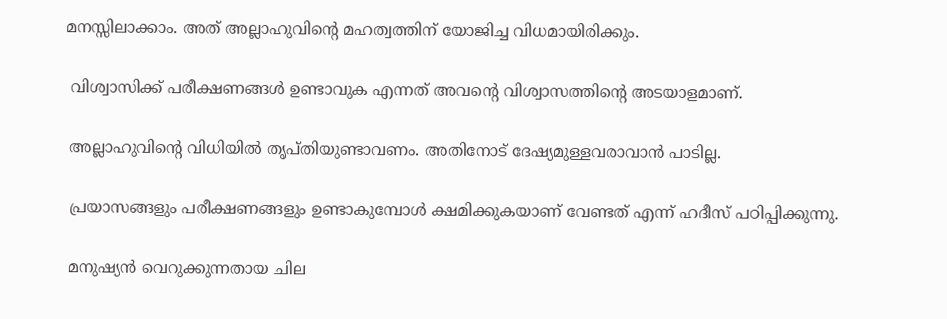മനസ്സിലാക്കാം. അത് അല്ലാഹുവിന്‍റെ മഹത്വത്തിന് യോജിച്ച വിധമായിരിക്കും.

 വിശ്വാസിക്ക് പരീക്ഷണങ്ങള്‍ ഉണ്ടാവുക എന്നത് അവന്‍റെ വിശ്വാസത്തിന്‍റെ അടയാളമാണ്.

 അല്ലാഹുവിന്‍റെ വിധിയില്‍ തൃപ്തിയുണ്ടാവണം. അതിനോട് ദേഷ്യമുള്ളവരാവാന്‍ പാടില്ല.

 പ്രയാസങ്ങളും പരീക്ഷണങ്ങളും ഉണ്ടാകുമ്പോള്‍ ക്ഷമിക്കുകയാണ് വേണ്ടത് എന്ന് ഹദീസ് പഠിപ്പിക്കുന്നു.

 മനുഷ്യന്‍ വെറുക്കുന്നതായ ചില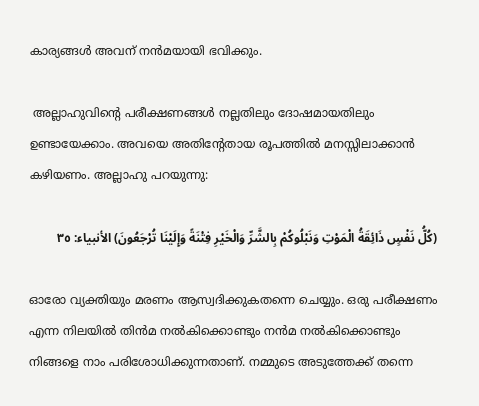കാര്യങ്ങള്‍ അവന് നന്‍മയായി ഭവിക്കും.

 അല്ലാഹുവിന്‍റെ പരീക്ഷണങ്ങള്‍ നല്ലതിലും ദോഷമായതിലും ഉണ്ടായേക്കാം. അവയെ അതിന്‍റേതായ രൂപത്തില്‍ മനസ്സിലാക്കാന്‍ കഴിയണം. അല്ലാഹു പറയുന്നു:

(كُلُّ نَفْسٍ ذَائِقَةُ الْمَوْتِ وَنَبْلُوكُمْ بِالشَّرِّ وَالْخَيْرِ فِتْنَةً وَإِلَيْنَا تُرْجَعُونَ) الأنبياء: ٣٥

ഓരോ വ്യക്തിയും മരണം ആസ്വദിക്കുകതന്നെ ചെയ്യും. ഒരു പരീക്ഷണം എന്ന നിലയില്‍ തിന്‍മ നല്‍കിക്കൊണ്ടും നന്‍മ നല്‍കിക്കൊണ്ടും നിങ്ങളെ നാം പരിശോധിക്കുന്നതാണ്. നമ്മുടെ അടുത്തേക്ക് തന്നെ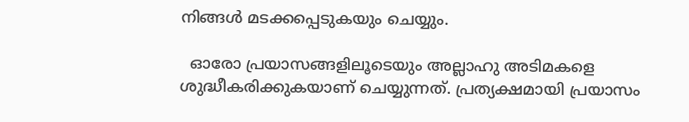നിങ്ങള്‍ മടക്കപ്പെടുകയും ചെയ്യും.

  ഓരോ പ്രയാസങ്ങളിലൂടെയും അല്ലാഹു അടിമകളെ ശുദ്ധീകരിക്കുകയാണ് ചെയ്യുന്നത്. പ്രത്യക്ഷമായി പ്രയാസം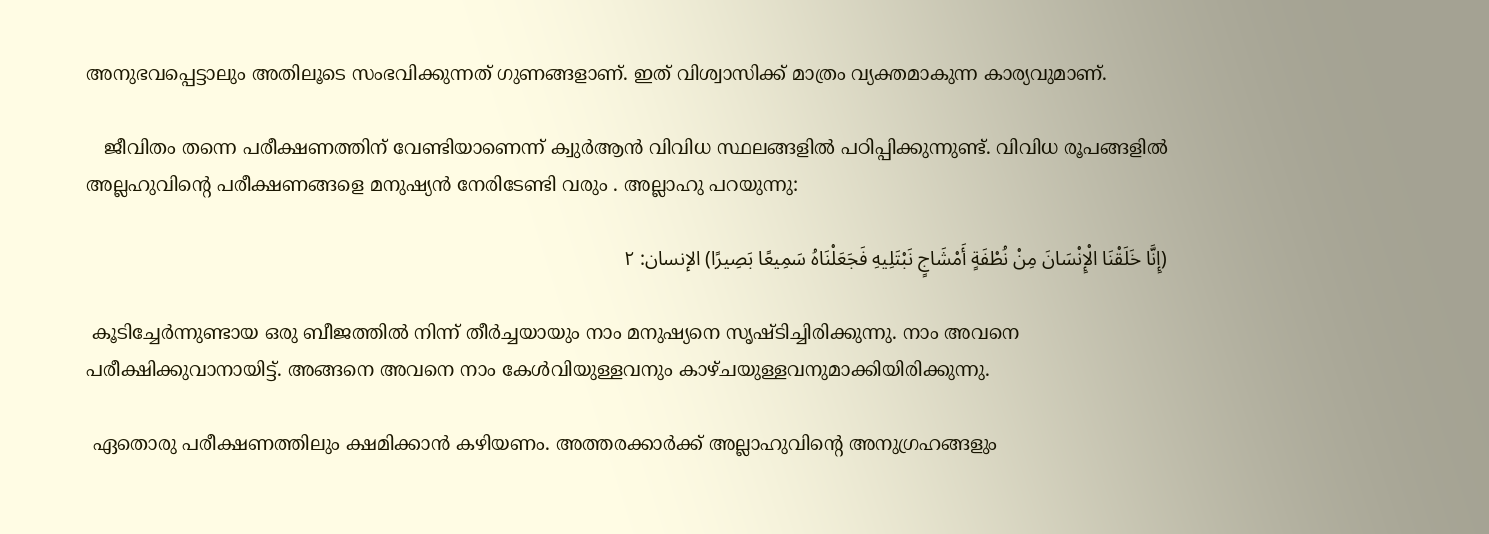അനുഭവപ്പെട്ടാലും അതിലൂടെ സംഭവിക്കുന്നത് ഗുണങ്ങളാണ്. ഇത് വിശ്വാസിക്ക് മാത്രം വ്യക്തമാകുന്ന കാര്യവുമാണ്.

   ജീവിതം തന്നെ പരീക്ഷണത്തിന് വേണ്ടിയാണെന്ന് ക്വുര്‍ആന്‍ വിവിധ സ്ഥലങ്ങളില്‍ പഠിപ്പിക്കുന്നുണ്ട്. വിവിധ രൂപങ്ങളില്‍ അല്ലഹുവിന്‍റെ പരീക്ഷണങ്ങളെ മനുഷ്യന്‍ നേരിടേണ്ടി വരും . അല്ലാഹു പറയുന്നു:

(إِنَّا خَلَقْنَا الْإِنْسَانَ مِنْ نُطْفَةٍ أَمْشَاجٍ نَبْتَلِيهِ فَجَعَلْنَاهُ سَمِيعًا بَصِيرًا) الإنسان: ٢

 കൂടിച്ചേര്‍ന്നുണ്ടായ ഒരു ബീജത്തില്‍ നിന്ന് തീര്‍ച്ചയായും നാം മനുഷ്യനെ സൃഷ്ടിച്ചിരിക്കുന്നു. നാം അവനെ പരീക്ഷിക്കുവാനായിട്ട്. അങ്ങനെ അവനെ നാം കേള്‍വിയുള്ളവനും കാഴ്ചയുള്ളവനുമാക്കിയിരിക്കുന്നു.

 ഏതൊരു പരീക്ഷണത്തിലും ക്ഷമിക്കാന്‍ കഴിയണം. അത്തരക്കാര്‍ക്ക് അല്ലാഹുവിന്‍റെ അനുഗ്രഹങ്ങളും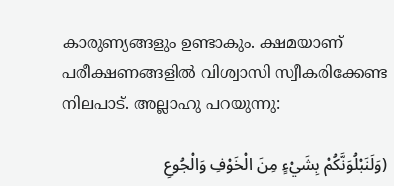കാരുണ്യങ്ങളും ഉണ്ടാകും. ക്ഷമയാണ് പരീക്ഷണങ്ങളില്‍ വിശ്വാസി സ്വീകരിക്കേണ്ട നിലപാട്. അല്ലാഹു പറയുന്നു:

(وَلَنَبْلُوَنَّكُمْ بِشَيْءٍ مِنَ الْخَوْفِ وَالْجُوعِ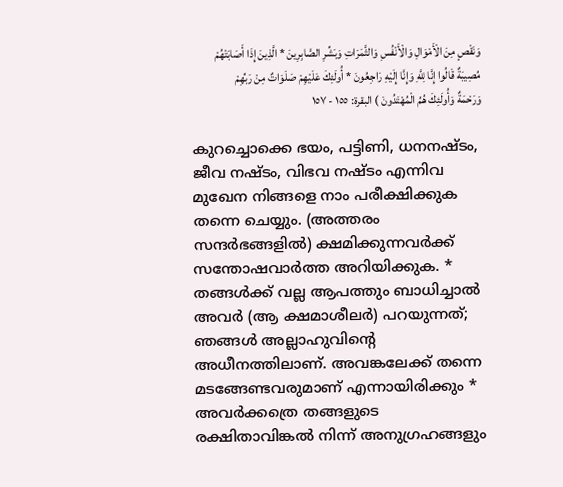وَنَقْصٍ مِنَ الْأَمْوَالِ وَالْأَنْفُسِ وَالثَّمَرَاتِ وَبَشِّرِ الصَّابِرِينَ * الَّذِينَ إِذَا أَصَابَتْهُمْ مُصِيبَةٌ قَالُوا إِنَّا لِلَّهِ وَإِنَّا إِلَيْهِ رَاجِعُونَ * أُولَئِكَ عَلَيْهِمْ صَلَوَاتٌ مِنْ رَبِّهِمْ وَرَحْمَةٌ وَأُولَئِكَ هُمُ الْمُهْتَدُونَ ) البقرة: ١٥٥ - ١٥٧

കുറച്ചൊക്കെ ഭയം, പട്ടിണി, ധനനഷ്ടം, ജീവ നഷ്ടം, വിഭവ നഷ്ടം എന്നിവ മുഖേന നിങ്ങളെ നാം പരീക്ഷിക്കുക തന്നെ ചെയ്യും. (അത്തരം സന്ദര്‍ഭങ്ങളില്‍) ക്ഷമിക്കുന്നവര്‍ക്ക് സന്തോഷവാര്‍ത്ത അറിയിക്കുക. * തങ്ങള്‍ക്ക് വല്ല ആപത്തും ബാധിച്ചാല്‍ അവര്‍ (ആ ക്ഷമാശീലര്‍) പറയുന്നത്; ഞങ്ങള്‍ അല്ലാഹുവിന്‍റെ അധീനത്തിലാണ്. അവങ്കലേക്ക് തന്നെ മടങ്ങേണ്ടവരുമാണ് എന്നായിരിക്കും * അവര്‍ക്കത്രെ തങ്ങളുടെ രക്ഷിതാവിങ്കല്‍ നിന്ന് അനുഗ്രഹങ്ങളും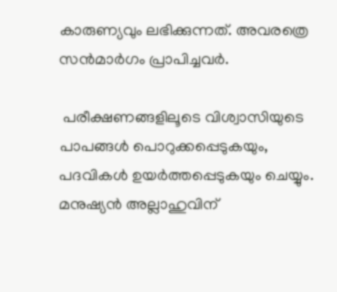കാരുണ്യവും ലഭിക്കുന്നത്. അവരത്രെ സന്‍മാര്‍ഗം പ്രാപിച്ചവര്‍.

 പരീക്ഷണങ്ങളിലൂടെ വിശ്വാസിയുടെ പാപങ്ങള്‍ പൊറുക്കപ്പെടുകയും, പദവികള്‍ ഉയര്‍ത്തപ്പെടുകയും ചെയ്യും. മനുഷ്യന്‍ അല്ലാഹുവിന്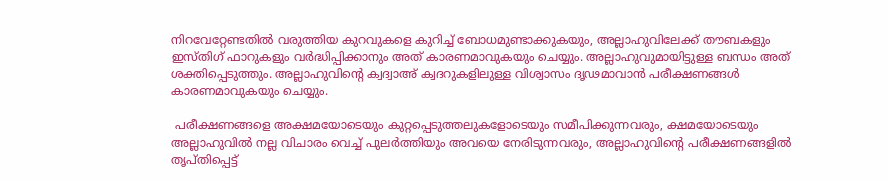നിറവേറ്റേണ്ടതില്‍ വരുത്തിയ കുറവുകളെ കുറിച്ച് ബോധമുണ്ടാക്കുകയും, അല്ലാഹുവിലേക്ക് തൗബകളും ഇസ്തിഗ് ഫാറുകളും വര്‍ദ്ധിപ്പിക്കാനും അത് കാരണമാവുകയും ചെയ്യും. അല്ലാഹുവുമായിട്ടുള്ള ബന്ധം അത് ശക്തിപ്പെടുത്തും. അല്ലാഹുവിന്‍റെ ക്വദ്വാഅ് ക്വദറുകളിലുള്ള വിശ്വാസം ദൃഢമാവാന്‍ പരീക്ഷണങ്ങള്‍ കാരണമാവുകയും ചെയ്യും.

 പരീക്ഷണങ്ങളെ അക്ഷമയോടെയും കുറ്റപ്പെടുത്തലുകളോടെയും സമീപിക്കുന്നവരും, ക്ഷമയോടെയും അല്ലാഹുവില്‍ നല്ല വിചാരം വെച്ച് പുലര്‍ത്തിയും അവയെ നേരിടുന്നവരും, അല്ലാഹുവിന്‍റെ പരീക്ഷണങ്ങളില്‍ തൃപ്തിപ്പെട്ട്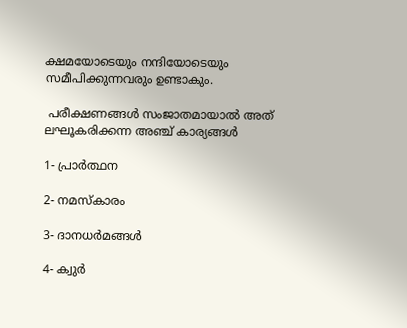ക്ഷമയോടെയും നന്ദിയോടെയും സമീപിക്കുന്നവരും ഉണ്ടാകും.

 പരീക്ഷണങ്ങള്‍ സംജാതമായാല്‍ അത് ലഘൂകരിക്കന്ന അഞ്ച് കാര്യങ്ങള്‍

1- പ്രാര്‍ത്ഥന

2- നമസ്കാരം

3- ദാനധര്‍മങ്ങള്‍

4- ക്വുര്‍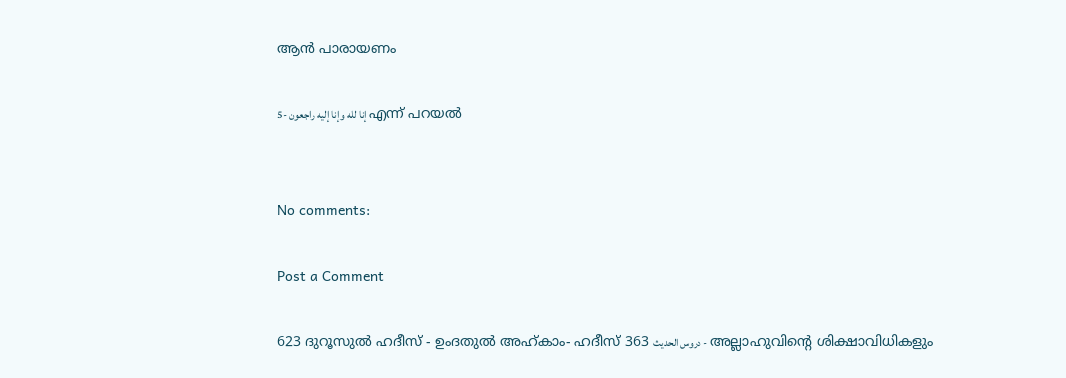ആന്‍ പാരായണം

5- إنا لله وإنا إليه راجعون എന്ന് പറയല്‍


No comments:

Post a Comment

623 ദുറൂസുല്‍ ഹദീസ് - ഉംദതുല്‍ അഹ്കാം- ഹദീസ് 363 دروس الحديث - അല്ലാഹുവിന്‍റെ ശിക്ഷാവിധികളും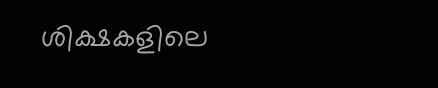ശിക്ഷകളിലെ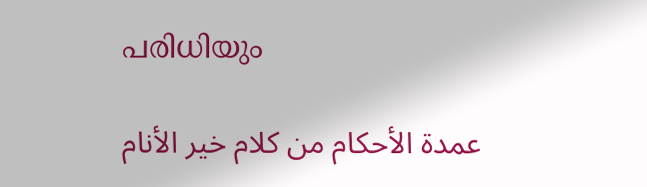പരിധിയും

    عمدة الأحكام من كلام خير الأنام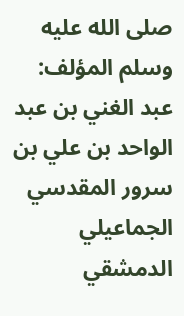صلى الله عليه وسلم المؤلف: عبد الغني بن عبد الواحد بن علي بن سرور المقدسي الجماعيلي الدمشقي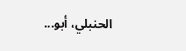الحنبلي، أبو...